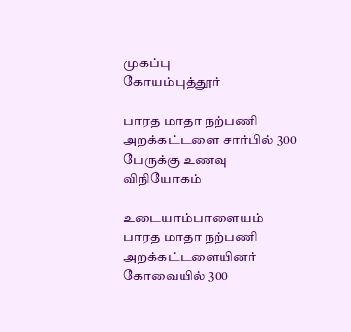முகப்பு
கோயம்புத்தூர்

பாரத மாதா நற்பணி அறக்கட்டளை சார்பில் 300 பேருக்கு உணவு விநியோகம்

உடையாம்பாளையம் பாரத மாதா நற்பணி அறக்கட்டளையினர் கோவையில் 300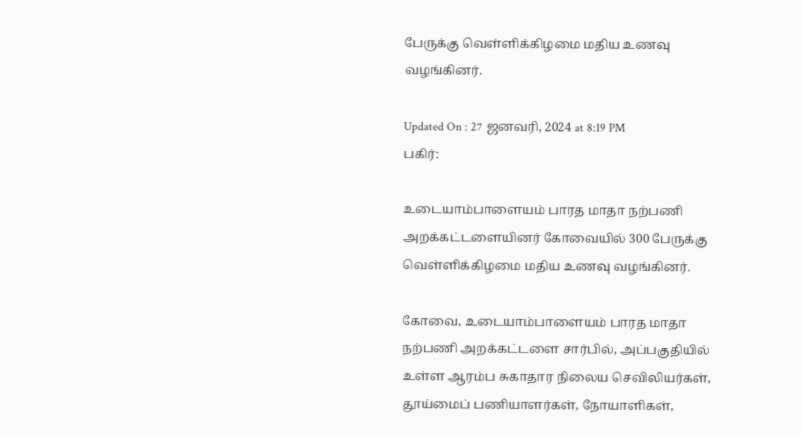பேருக்கு வெள்ளிக்கிழமை மதிய உணவு வழங்கினர்.

Updated On : 27 ஜனவரி, 2024 at 8:19 PM
பகிர்:

உடையாம்பாளையம் பாரத மாதா நற்பணி அறக்கட்டளையினர் கோவையில் 300 பேருக்கு வெள்ளிக்கிழமை மதிய உணவு வழங்கினர்.

கோவை, உடையாம்பாளையம் பாரத மாதா நற்பணி அறக்கட்டளை சார்பில், அப்பகுதியில் உள்ள ஆரம்ப சுகாதார நிலைய செவிலியர்கள், தூய்மைப் பணியாளர்கள், நோயாளிகள்,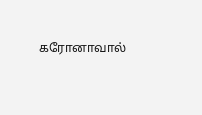கரோனாவால்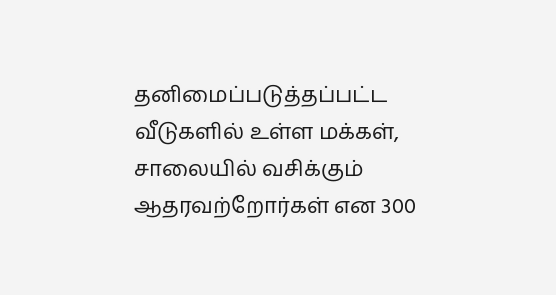தனிமைப்படுத்தப்பட்ட வீடுகளில் உள்ள மக்கள், சாலையில் வசிக்கும் ஆதரவற்றோர்கள் என 300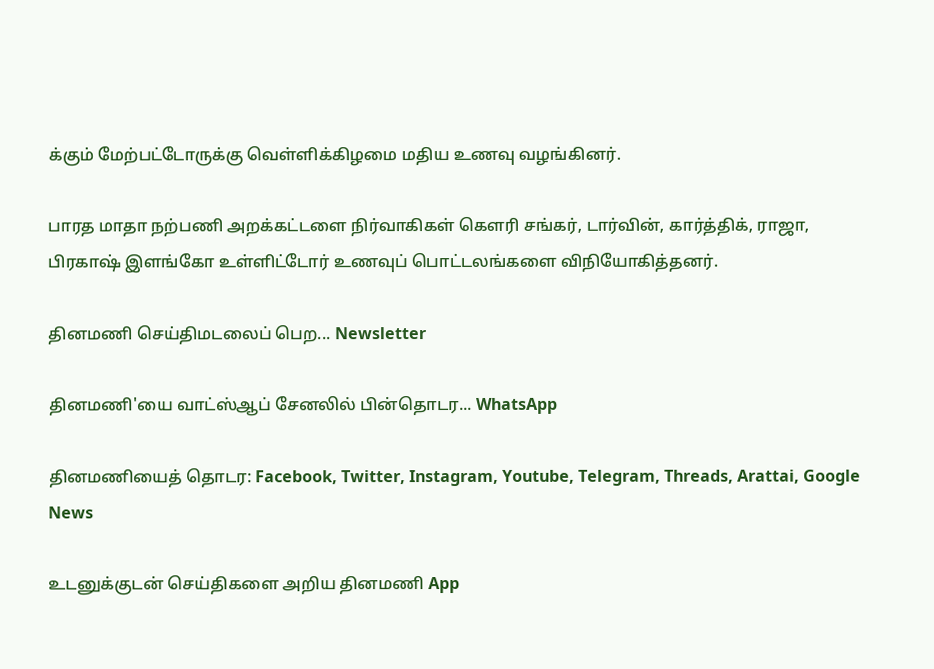க்கும் மேற்பட்டோருக்கு வெள்ளிக்கிழமை மதிய உணவு வழங்கினர்.

பாரத மாதா நற்பணி அறக்கட்டளை நிர்வாகிகள் கெளரி சங்கர், டார்வின், கார்த்திக், ராஜா, பிரகாஷ் இளங்கோ உள்ளிட்டோர் உணவுப் பொட்டலங்களை விநியோகித்தனர்.

தினமணி செய்திமடலைப் பெற... Newsletter

தினமணி'யை வாட்ஸ்ஆப் சேனலில் பின்தொடர... WhatsApp

தினமணியைத் தொடர: Facebook, Twitter, Instagram, Youtube, Telegram, Threads, Arattai, Google News

உடனுக்குடன் செய்திகளை அறிய தினமணி App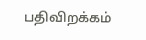பதிவிறக்கம்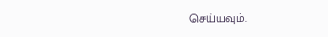செய்யவும்.